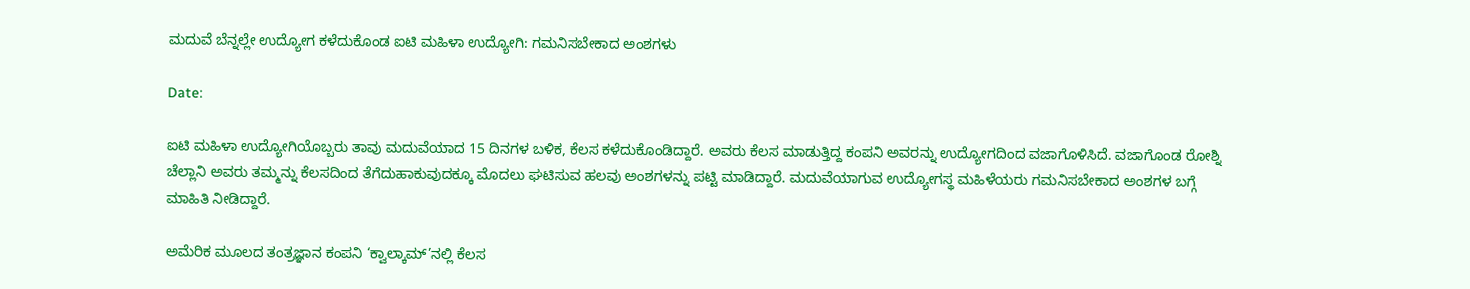ಮದುವೆ ಬೆನ್ನಲ್ಲೇ ಉದ್ಯೋಗ ಕಳೆದುಕೊಂಡ ಐಟಿ ಮಹಿಳಾ ಉದ್ಯೋಗಿ: ಗಮನಿಸಬೇಕಾದ ಅಂಶಗಳು

Date:

ಐಟಿ ಮಹಿಳಾ ಉದ್ಯೋಗಿಯೊಬ್ಬರು ತಾವು ಮದುವೆಯಾದ 15 ದಿನಗಳ ಬಳಿಕ, ಕೆಲಸ ಕಳೆದುಕೊಂಡಿದ್ದಾರೆ. ಅವರು ಕೆಲಸ ಮಾಡುತ್ತಿದ್ದ ಕಂಪನಿ ಅವರನ್ನು ಉದ್ಯೋಗದಿಂದ ವಜಾಗೊಳಿಸಿದೆ. ವಜಾಗೊಂಡ ರೋಶ್ನಿ ಚೆಲ್ಲಾನಿ ಅವರು ತಮ್ಮನ್ನು ಕೆಲಸದಿಂದ ತೆಗೆದುಹಾಕುವುದಕ್ಕೂ ಮೊದಲು ಘಟಿಸುವ ಹಲವು ಅಂಶಗಳನ್ನು ಪಟ್ಟಿ ಮಾಡಿದ್ದಾರೆ. ಮದುವೆಯಾಗುವ ಉದ್ಯೋಗಸ್ಥ ಮಹಿಳೆಯರು ಗಮನಿಸಬೇಕಾದ ಅಂಶಗಳ ಬಗ್ಗೆ ಮಾಹಿತಿ ನೀಡಿದ್ದಾರೆ.

ಅಮೆರಿಕ ಮೂಲದ ತಂತ್ರಜ್ಞಾನ ಕಂಪನಿ ‘ಕ್ವಾಲ್ಕಾಮ್‌’ನಲ್ಲಿ ಕೆಲಸ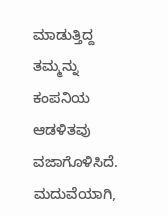ಮಾಡುತ್ತಿದ್ದ ತಮ್ಮನ್ನು ಕಂಪನಿಯ ಆಡಳಿತವು ವಜಾಗೊಳಿಸಿದೆ. ಮದುವೆಯಾಗಿ,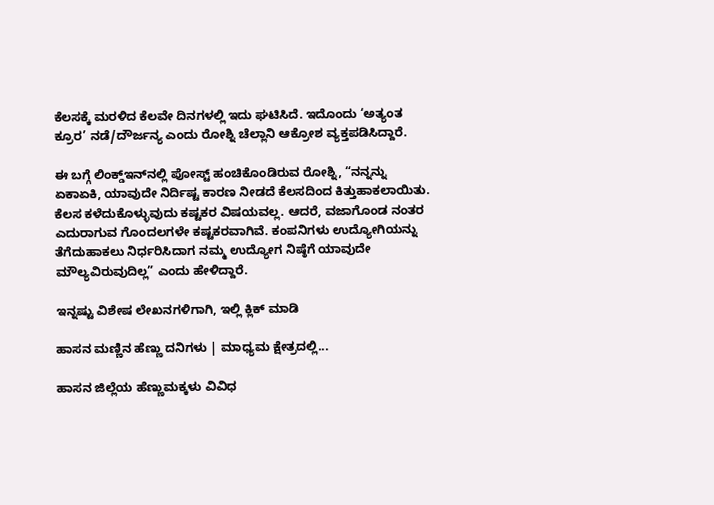ಕೆಲಸಕ್ಕೆ ಮರಳಿದ ಕೆಲವೇ ದಿನಗಳಲ್ಲಿ ಇದು ಘಟಿಸಿದೆ. ಇದೊಂದು ‘ಅತ್ಯಂತ ಕ್ರೂರ’ ನಡೆ/ದೌರ್ಜನ್ಯ ಎಂದು ರೋಶ್ನಿ ಚೆಲ್ಲಾನಿ ಆಕ್ರೋಶ ವ್ಯಕ್ತಪಡಿಸಿದ್ದಾರೆ.

ಈ ಬಗ್ಗೆ ಲಿಂಕ್ಡ್‌ಇನ್‌ನಲ್ಲಿ ಪೋಸ್ಟ್‌ ಹಂಚಿಕೊಂಡಿರುವ ರೋಶ್ನಿ, “ನನ್ನನ್ನು ಏಕಾಏಕಿ, ಯಾವುದೇ ನಿರ್ದಿಷ್ಟ ಕಾರಣ ನೀಡದೆ ಕೆಲಸದಿಂದ ಕಿತ್ತುಹಾಕಲಾಯಿತು. ಕೆಲಸ ಕಳೆದುಕೊಳ್ಳುವುದು ಕಷ್ಟಕರ ವಿಷಯವಲ್ಲ. ಆದರೆ, ವಜಾಗೊಂಡ ನಂತರ ಎದುರಾಗುವ ಗೊಂದಲಗಳೇ ಕಷ್ಟಕರವಾಗಿವೆ. ಕಂಪನಿಗಳು ಉದ್ಯೋಗಿಯನ್ನು ತೆಗೆದುಹಾಕಲು ನಿರ್ಧರಿಸಿದಾಗ ನಮ್ಮ ಉದ್ಯೋಗ ನಿಷ್ಠೆಗೆ ಯಾವುದೇ ಮೌಲ್ಯವಿರುವುದಿಲ್ಲ” ಎಂದು ಹೇಳಿದ್ದಾರೆ.

ಇನ್ನಷ್ಟು ವಿಶೇಷ ಲೇಖನಗಳಿಗಾಗಿ, ಇಲ್ಲಿ ಕ್ಲಿಕ್ ಮಾಡಿ

ಹಾಸನ ಮಣ್ಣಿನ ಹೆಣ್ಣು ದನಿಗಳು | ಮಾಧ್ಯಮ ಕ್ಷೇತ್ರದಲ್ಲಿ...

ಹಾಸನ ಜಿಲ್ಲೆಯ ಹೆಣ್ಣುಮಕ್ಕಳು ವಿವಿಧ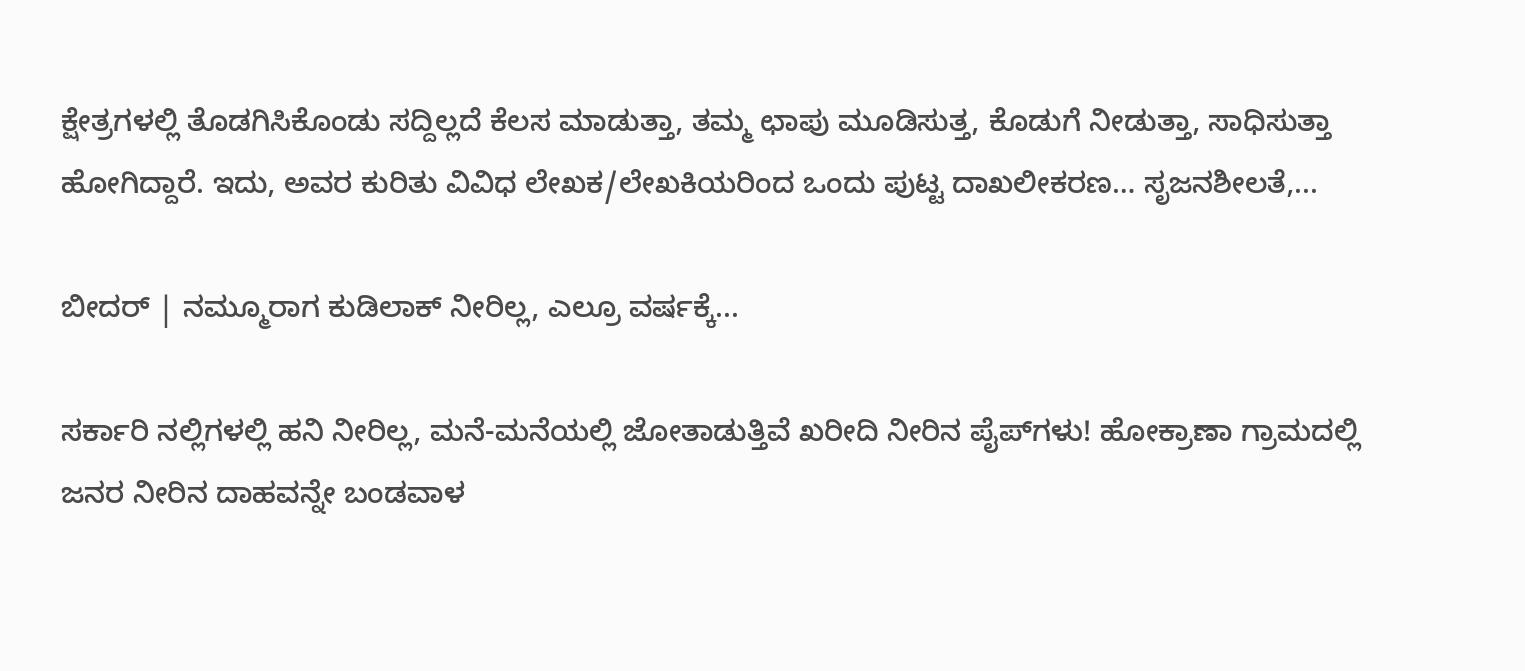ಕ್ಷೇತ್ರಗಳಲ್ಲಿ ತೊಡಗಿಸಿಕೊಂಡು ಸದ್ದಿಲ್ಲದೆ ಕೆಲಸ ಮಾಡುತ್ತಾ, ತಮ್ಮ ಛಾಪು ಮೂಡಿಸುತ್ತ, ಕೊಡುಗೆ ನೀಡುತ್ತಾ, ಸಾಧಿಸುತ್ತಾ ಹೋಗಿದ್ದಾರೆ. ಇದು, ಅವರ ಕುರಿತು ವಿವಿಧ ಲೇಖಕ/ಲೇಖಕಿಯರಿಂದ ಒಂದು ಪುಟ್ಟ ದಾಖಲೀಕರಣ… ಸೃಜನಶೀಲತೆ,...

ಬೀದರ್ | ನಮ್ಮೂರಾಗ ಕುಡಿಲಾಕ್ ನೀರಿಲ್ಲ, ಎಲ್ರೂ ವರ್ಷಕ್ಕೆ...

ಸರ್ಕಾರಿ ನಲ್ಲಿಗಳಲ್ಲಿ ಹನಿ ನೀರಿಲ್ಲ, ಮನೆ-ಮನೆಯಲ್ಲಿ ಜೋತಾಡುತ್ತಿವೆ ಖರೀದಿ ನೀರಿನ ಪೈಪ್‌ಗಳು! ಹೋಕ್ರಾಣಾ ಗ್ರಾಮದಲ್ಲಿ ಜನರ ನೀರಿನ ದಾಹವನ್ನೇ ಬಂಡವಾಳ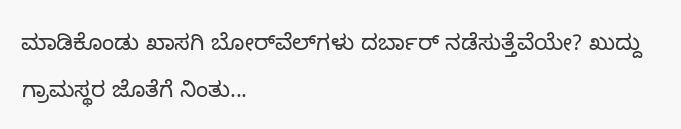ಮಾಡಿಕೊಂಡು ಖಾಸಗಿ ಬೋರ್‌ವೆಲ್‌ಗಳು ದರ್ಬಾರ್‌ ನಡೆಸುತ್ತೆವೆಯೇ? ಖುದ್ದು ಗ್ರಾಮಸ್ಥರ ಜೊತೆಗೆ ನಿಂತು...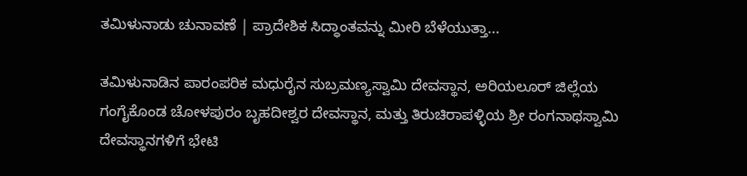ತಮಿಳುನಾಡು ಚುನಾವಣೆ | ಪ್ರಾದೇಶಿಕ ಸಿದ್ಧಾಂತವನ್ನು ಮೀರಿ ಬೆಳೆಯುತ್ತಾ...

ತಮಿಳುನಾಡಿನ ಪಾರಂಪರಿಕ ಮಧುರೈನ ಸುಬ್ರಮಣ್ಯಸ್ವಾಮಿ ದೇವಸ್ಥಾನ, ಅರಿಯಲೂರ್ ಜಿಲ್ಲೆಯ ಗಂಗೈಕೊಂಡ ಚೋಳಪುರಂ ಬೃಹದೀಶ್ವರ ದೇವಸ್ಥಾನ, ಮತ್ತು ತಿರುಚಿರಾಪಳ್ಳಿಯ ಶ್ರೀ ರಂಗನಾಥಸ್ವಾಮಿ ದೇವಸ್ಥಾನಗಳಿಗೆ ಭೇಟಿ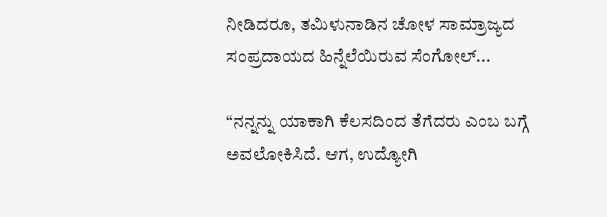ನೀಡಿದರೂ, ತಮಿಳುನಾಡಿನ ಚೋಳ ಸಾಮ್ರಾಜ್ಯದ ಸಂಪ್ರದಾಯದ ಹಿನ್ನೆಲೆಯಿರುವ ಸೆಂಗೋಲ್...

“ನನ್ನನ್ನು ಯಾಕಾಗಿ ಕೆಲಸದಿಂದ ತೆಗೆದರು ಎಂಬ ಬಗ್ಗೆ ಅವಲೋಕಿಸಿದೆ. ಆಗ, ಉದ್ಯೋಗಿ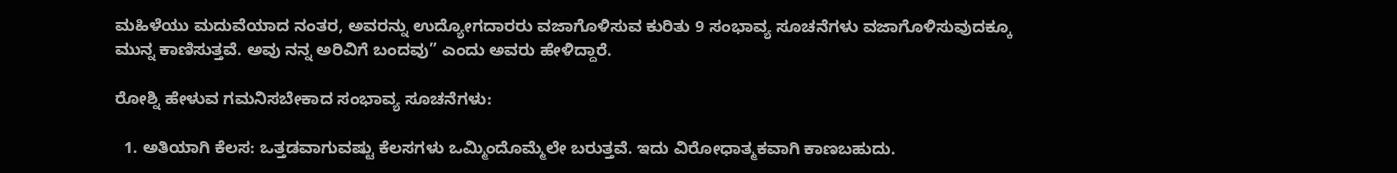ಮಹಿಳೆಯು ಮದುವೆಯಾದ ನಂತರ, ಅವರನ್ನು ಉದ್ಯೋಗದಾರರು ವಜಾಗೊಳಿಸುವ ಕುರಿತು 9 ಸಂಭಾವ್ಯ ಸೂಚನೆಗಳು ವಜಾಗೊಳಿಸುವುದಕ್ಕೂ ಮುನ್ನ ಕಾಣಿಸುತ್ತವೆ. ಅವು ನನ್ನ ಅರಿವಿಗೆ ಬಂದವು” ಎಂದು ಅವರು ಹೇಳಿದ್ದಾರೆ.

ರೋಶ್ನಿ ಹೇಳುವ ಗಮನಿಸಬೇಕಾದ ಸಂಭಾವ್ಯ ಸೂಚನೆಗಳು:

  1. ಅತಿಯಾಗಿ ಕೆಲಸ: ಒತ್ತಡವಾಗುವಷ್ಟು ಕೆಲಸಗಳು ಒಮ್ಮಿಂದೊಮ್ಮೆಲೇ ಬರುತ್ತವೆ. ಇದು ವಿರೋಧಾತ್ಮಕವಾಗಿ ಕಾಣಬಹುದು.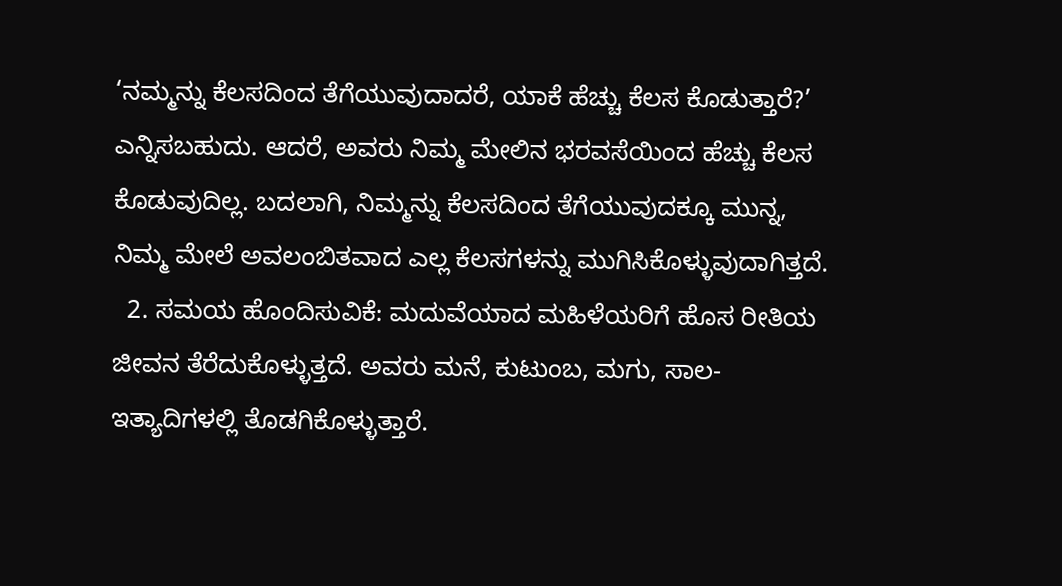‘ನಮ್ಮನ್ನು ಕೆಲಸದಿಂದ ತೆಗೆಯುವುದಾದರೆ, ಯಾಕೆ ಹೆಚ್ಚು ಕೆಲಸ ಕೊಡುತ್ತಾರೆ?’ ಎನ್ನಿಸಬಹುದು. ಆದರೆ, ಅವರು ನಿಮ್ಮ ಮೇಲಿನ ಭರವಸೆಯಿಂದ ಹೆಚ್ಚು ಕೆಲಸ ಕೊಡುವುದಿಲ್ಲ. ಬದಲಾಗಿ, ನಿಮ್ಮನ್ನು ಕೆಲಸದಿಂದ ತೆಗೆಯುವುದಕ್ಕೂ ಮುನ್ನ, ನಿಮ್ಮ ಮೇಲೆ ಅವಲಂಬಿತವಾದ ಎಲ್ಲ ಕೆಲಸಗಳನ್ನು ಮುಗಿಸಿಕೊಳ್ಳುವುದಾಗಿತ್ತದೆ.
  2. ಸಮಯ ಹೊಂದಿಸುವಿಕೆ: ಮದುವೆಯಾದ ಮಹಿಳೆಯರಿಗೆ ಹೊಸ ರೀತಿಯ ಜೀವನ ತೆರೆದುಕೊಳ್ಳುತ್ತದೆ. ಅವರು ಮನೆ, ಕುಟುಂಬ, ಮಗು, ಸಾಲ- ಇತ್ಯಾದಿಗಳಲ್ಲಿ ತೊಡಗಿಕೊಳ್ಳುತ್ತಾರೆ.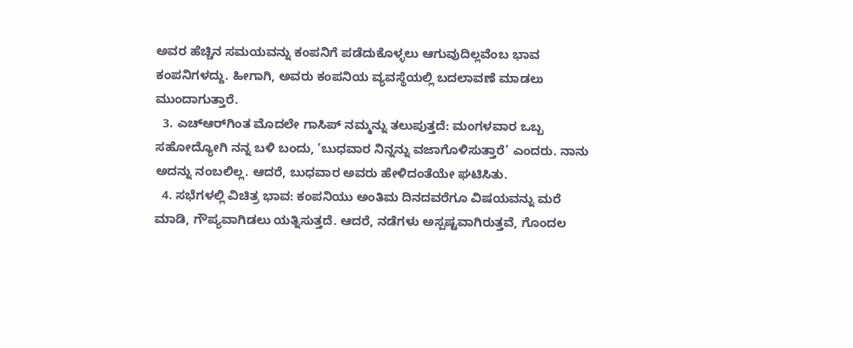ಅವರ ಹೆಚ್ಚಿನ ಸಮಯವನ್ನು ಕಂಪನಿಗೆ ಪಡೆದುಕೊಳ್ಳಲು ಆಗುವುದಿಲ್ಲವೆಂಬ ಭಾವ ಕಂಪನಿಗಳದ್ದು. ಹೀಗಾಗಿ, ಅವರು ಕಂಪನಿಯ ವ್ಯವಸ್ಥೆಯಲ್ಲಿ ಬದಲಾವಣೆ ಮಾಡಲು ಮುಂದಾಗುತ್ತಾರೆ.
  3. ಎಚ್‌ಆರ್‌ಗಿಂತ ಮೊದಲೇ ಗಾಸಿಪ್‌ ನಮ್ಮನ್ನು ತಲುಪುತ್ತದೆ: ಮಂಗಳವಾರ ಒಬ್ಬ ಸಹೋದ್ಯೋಗಿ ನನ್ನ ಬಳಿ ಬಂದು, ‘ಬುಧವಾರ ನಿನ್ನನ್ನು ವಜಾಗೊಳಿಸುತ್ತಾರೆ’ ಎಂದರು. ನಾನು ಅದನ್ನು ನಂಬಲಿಲ್ಲ. ಆದರೆ, ಬುಧವಾರ ಅವರು ಹೇಳಿದಂತೆಯೇ ಘಟಿಸಿತು.
  4. ಸಭೆಗಳಲ್ಲಿ ವಿಚಿತ್ರ ಭಾವ: ಕಂಪನಿಯು ಅಂತಿಮ ದಿನದವರೆಗೂ ವಿಷಯವನ್ನು ಮರೆ ಮಾಡಿ, ಗೌಪ್ಯವಾಗಿಡಲು ಯತ್ನಿಸುತ್ತದೆ. ಆದರೆ, ನಡೆಗಳು ಅಸ್ಪಷ್ಟವಾಗಿರುತ್ತವೆ, ಗೊಂದಲ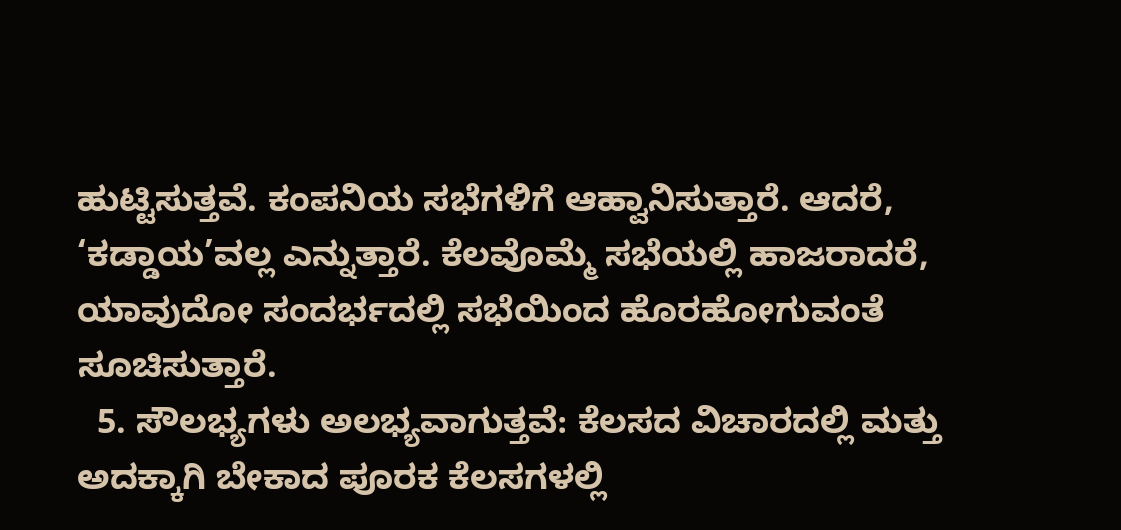ಹುಟ್ಟಿಸುತ್ತವೆ. ಕಂಪನಿಯ ಸಭೆಗಳಿಗೆ ಆಹ್ವಾನಿಸುತ್ತಾರೆ. ಆದರೆ, ‘ಕಡ್ಡಾಯ’ವಲ್ಲ ಎನ್ನುತ್ತಾರೆ. ಕೆಲವೊಮ್ಮೆ ಸಭೆಯಲ್ಲಿ ಹಾಜರಾದರೆ, ಯಾವುದೋ ಸಂದರ್ಭದಲ್ಲಿ ಸಭೆಯಿಂದ ಹೊರಹೋಗುವಂತೆ ಸೂಚಿಸುತ್ತಾರೆ.
  5. ಸೌಲಭ್ಯಗಳು ಅಲಭ್ಯವಾಗುತ್ತವೆ: ಕೆಲಸದ ವಿಚಾರದಲ್ಲಿ ಮತ್ತು ಅದಕ್ಕಾಗಿ ಬೇಕಾದ ಪೂರಕ ಕೆಲಸಗಳಲ್ಲಿ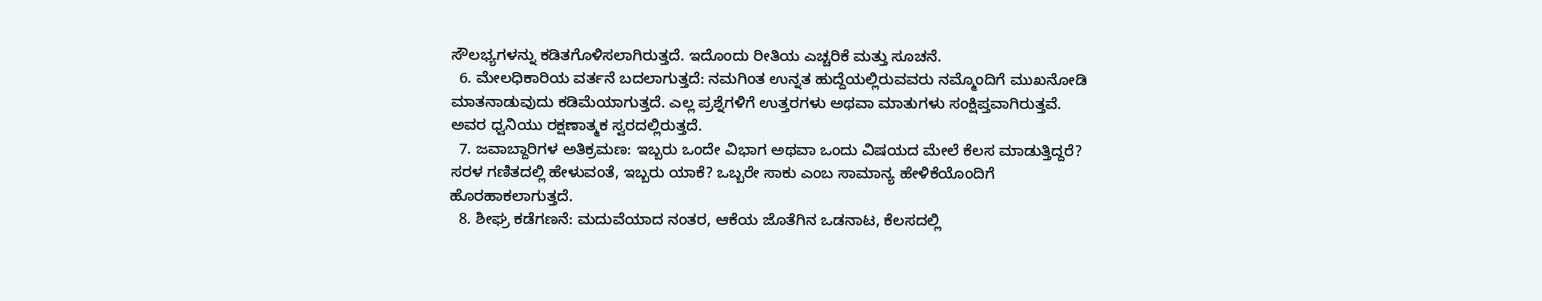ಸೌಲಭ್ಯಗಳನ್ನು ಕಡಿತಗೊಳಿಸಲಾಗಿರುತ್ತದೆ. ಇದೊಂದು ರೀತಿಯ ಎಚ್ಚರಿಕೆ ಮತ್ತು ಸೂಚನೆ.
  6. ಮೇಲಧಿಕಾರಿಯ ವರ್ತನೆ ಬದಲಾಗುತ್ತದೆ: ನಮಗಿಂತ ಉನ್ನತ ಹುದ್ದೆಯಲ್ಲಿರುವವರು ನಮ್ಮೊಂದಿಗೆ ಮುಖನೋಡಿ ಮಾತನಾಡುವುದು ಕಡಿಮೆಯಾಗುತ್ತದೆ. ಎಲ್ಲ ಪ್ರಶ್ನೆಗಳಿಗೆ ಉತ್ತರಗಳು ಅಥವಾ ಮಾತುಗಳು ಸಂಕ್ಷಿಪ್ತವಾಗಿರುತ್ತವೆ. ಅವರ ಧ್ವನಿಯು ರಕ್ಷಣಾತ್ಮಕ ಸ್ವರದಲ್ಲಿರುತ್ತದೆ.
  7. ಜವಾಬ್ದಾರಿಗಳ ಅತಿಕ್ರಮಣ: ಇಬ್ಬರು ಒಂದೇ ವಿಭಾಗ ಅಥವಾ ಒಂದು ವಿಷಯದ ಮೇಲೆ ಕೆಲಸ ಮಾಡುತ್ತಿದ್ದರೆ? ಸರಳ ಗಣಿತದಲ್ಲಿ ಹೇಳುವಂತೆ, ಇಬ್ಬರು ಯಾಕೆ? ಒಬ್ಬರೇ ಸಾಕು ಎಂಬ ಸಾಮಾನ್ಯ ಹೇಳಿಕೆಯೊಂದಿಗೆ ಹೊರಹಾಕಲಾಗುತ್ತದೆ.
  8. ಶೀಘ್ರ ಕಡೆಗಣನೆ: ಮದುವೆಯಾದ ನಂತರ, ಆಕೆಯ ಜೊತೆಗಿನ ಒಡನಾಟ, ಕೆಲಸದಲ್ಲಿ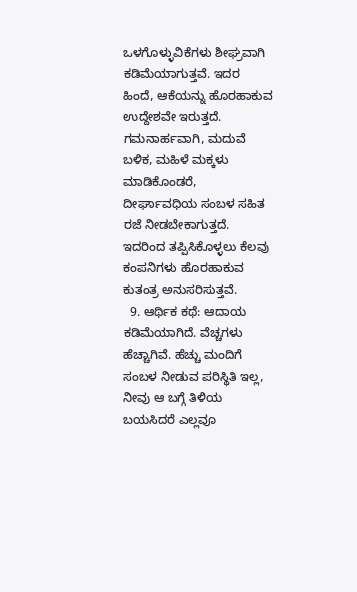ಒಳಗೊಳ್ಳುವಿಕೆಗಳು ಶೀಘ್ರವಾಗಿ ಕಡಿಮೆಯಾಗುತ್ತವೆ. ಇದರ ಹಿಂದೆ, ಆಕೆಯನ್ನು ಹೊರಹಾಕುವ ಉದ್ದೇಶವೇ ಇರುತ್ತದೆ. ಗಮನಾರ್ಹವಾಗಿ, ಮದುವೆ ಬಳಿಕ, ಮಹಿಳೆ ಮಕ್ಕಳು ಮಾಡಿಕೊಂಡರೆ, ದೀರ್ಘಾವಧಿಯ ಸಂಬಳ ಸಹಿತ ರಜೆ ನೀಡಬೇಕಾಗುತ್ತದೆ. ಇದರಿಂದ ತಪ್ಪಿಸಿಕೊಳ್ಳಲು ಕೆಲವು ಕಂಪನಿಗಳು ಹೊರಹಾಕುವ ಕುತಂತ್ರ ಅನುಸರಿಸುತ್ತವೆ.
  9. ಆರ್ಥಿಕ ಕಥೆ: ಆದಾಯ ಕಡಿಮೆಯಾಗಿದೆ. ವೆಚ್ಚಗಳು ಹೆಚ್ಚಾಗಿವೆ. ಹೆಚ್ಚು ಮಂದಿಗೆ ಸಂಬಳ ನೀಡುವ ಪರಿಸ್ಥಿತಿ ಇಲ್ಲ, ನೀವು ಆ ಬಗ್ಗೆ ತಿಳಿಯ ಬಯಸಿದರೆ ಎಲ್ಲವೂ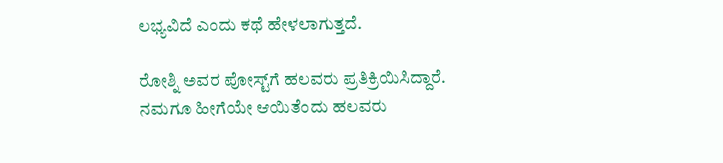ಲಭ್ಯವಿದೆ ಎಂದು ಕಥೆ ಹೇಳಲಾಗುತ್ತದೆ.

ರೋಶ್ನಿ ಅವರ ಪೋಸ್ಟ್‌ಗೆ ಹಲವರು ಪ್ರತಿಕ್ರಿಯಿಸಿದ್ದಾರೆ. ನಮಗೂ ಹೀಗೆಯೇ ಆಯಿತೆಂದು ಹಲವರು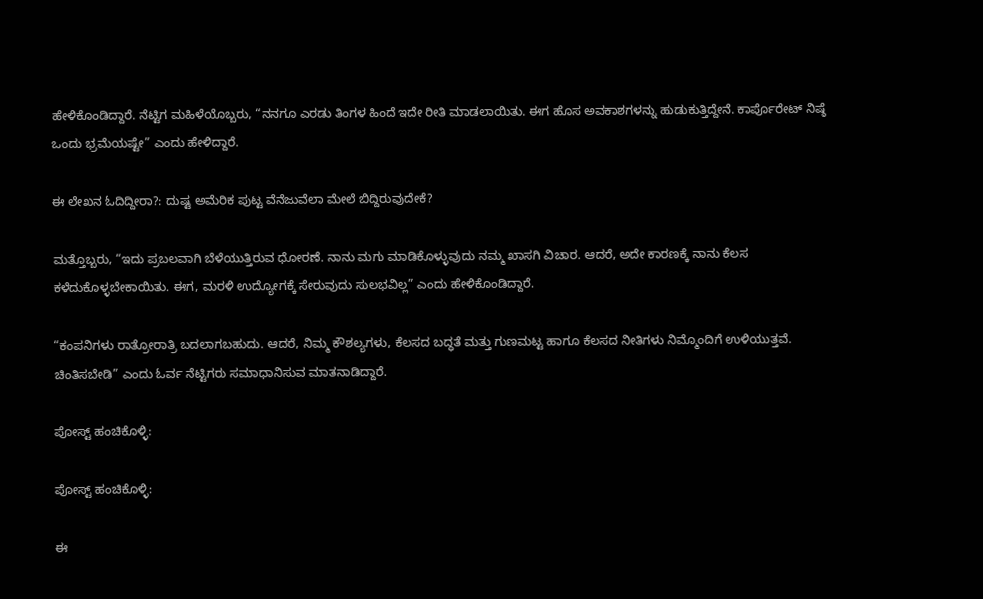ಹೇಳಿಕೊಂಡಿದ್ದಾರೆ. ನೆಟ್ಟಿಗ ಮಹಿಳೆಯೊಬ್ಬರು, “ನನಗೂ ಎರಡು ತಿಂಗಳ ಹಿಂದೆ ಇದೇ ರೀತಿ ಮಾಡಲಾಯಿತು. ಈಗ ಹೊಸ ಅವಕಾಶಗಳನ್ನು ಹುಡುಕುತ್ತಿದ್ದೇನೆ. ಕಾರ್ಪೊರೇಟ್ ನಿಷ್ಠೆ ಒಂದು ಭ್ರಮೆಯಷ್ಟೇ” ಎಂದು ಹೇಳಿದ್ದಾರೆ.

ಈ ಲೇಖನ ಓದಿದ್ದೀರಾ?: ದುಷ್ಟ ಅಮೆರಿಕ ಪುಟ್ಟ ವೆನೆಜುವೆಲಾ ಮೇಲೆ ಬಿದ್ದಿರುವುದೇಕೆ?

ಮತ್ತೊಬ್ಬರು, “ಇದು ಪ್ರಬಲವಾಗಿ ಬೆಳೆಯುತ್ತಿರುವ ಧೋರಣೆ. ನಾನು ಮಗು ಮಾಡಿಕೊಳ್ಳುವುದು ನಮ್ಮ ಖಾಸಗಿ ವಿಚಾರ. ಆದರೆ, ಅದೇ ಕಾರಣಕ್ಕೆ ನಾನು ಕೆಲಸ ಕಳೆದುಕೊಳ್ಳಬೇಕಾಯಿತು. ಈಗ, ಮರಳಿ ಉದ್ಯೋಗಕ್ಕೆ ಸೇರುವುದು ಸುಲಭವಿಲ್ಲ” ಎಂದು ಹೇಳಿಕೊಂಡಿದ್ದಾರೆ.

“ಕಂಪನಿಗಳು ರಾತ್ರೋರಾತ್ರಿ ಬದಲಾಗಬಹುದು. ಆದರೆ, ನಿಮ್ಮ ಕೌಶಲ್ಯಗಳು, ಕೆಲಸದ ಬದ್ಧತೆ ಮತ್ತು ಗುಣಮಟ್ಟ ಹಾಗೂ ಕೆಲಸದ ನೀತಿಗಳು ನಿಮ್ಮೊಂದಿಗೆ ಉಳಿಯುತ್ತವೆ. ಚಿಂತಿಸಬೇಡಿ” ಎಂದು ಓರ್ವ ನೆಟ್ಟಿಗರು ಸಮಾಧಾನಿಸುವ ಮಾತನಾಡಿದ್ದಾರೆ.

ಪೋಸ್ಟ್ ಹಂಚಿಕೊಳ್ಳಿ:

ಪೋಸ್ಟ್ ಹಂಚಿಕೊಳ್ಳಿ:

ಈ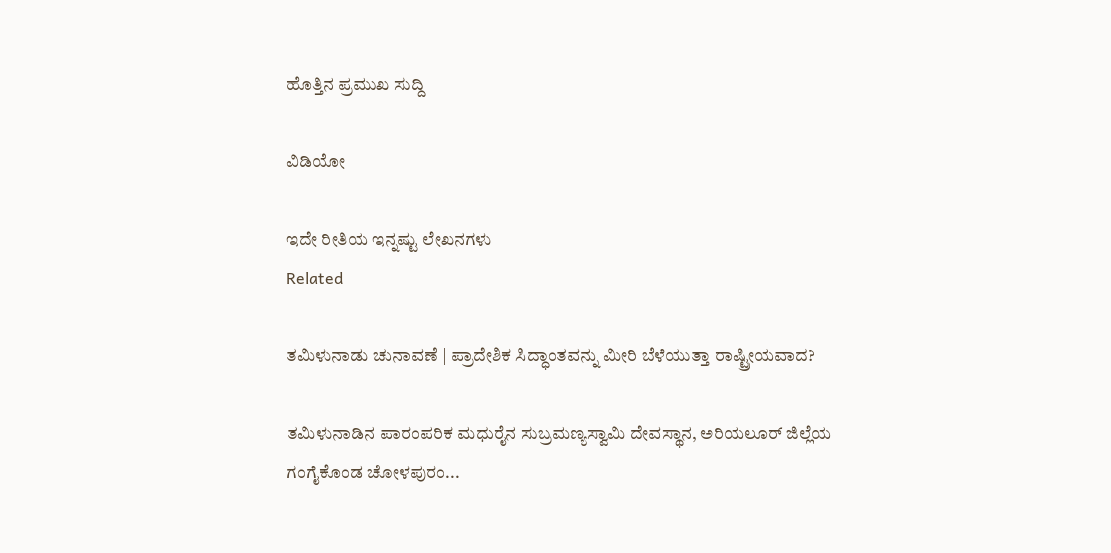ಹೊತ್ತಿನ ಪ್ರಮುಖ ಸುದ್ದಿ

ವಿಡಿಯೋ

ಇದೇ ರೀತಿಯ ಇನ್ನಷ್ಟು ಲೇಖನಗಳು
Related

ತಮಿಳುನಾಡು ಚುನಾವಣೆ | ಪ್ರಾದೇಶಿಕ ಸಿದ್ಧಾಂತವನ್ನು ಮೀರಿ ಬೆಳೆಯುತ್ತಾ ರಾಷ್ಟ್ರೀಯವಾದ?

ತಮಿಳುನಾಡಿನ ಪಾರಂಪರಿಕ ಮಧುರೈನ ಸುಬ್ರಮಣ್ಯಸ್ವಾಮಿ ದೇವಸ್ಥಾನ, ಅರಿಯಲೂರ್ ಜಿಲ್ಲೆಯ ಗಂಗೈಕೊಂಡ ಚೋಳಪುರಂ...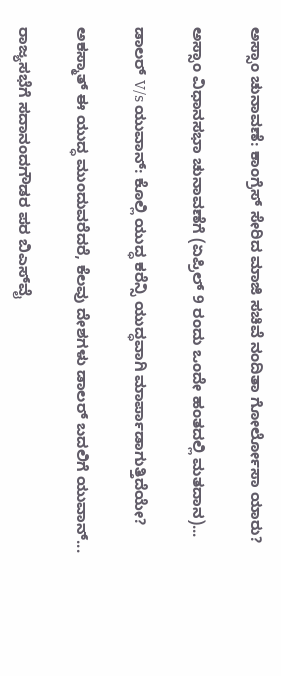ಅಸ್ಸಾಂ ಚುನಾವಣೆ: ಕಾಂಗ್ರೆಸ್ ಸೇರಿದ ಮಾಜಿ ಸಚಿವೆ ನಂದಿತಾ ಗೋರ್ಲೋಸಾ ಯಾರು?

ಅಸ್ಸಾಂ ವಿಧಾನಸಭಾ ಚುನಾವಣೆಗೆ (ಏಪ್ರಿಲ್ 9 ರಂದು ಒಂದೇ ಹಂತದಲ್ಲಿ ಮತದಾನ)...

ಡಾಲರ್ V/s ಯುವಾನ್: ಕೊಲ್ಲಿ ಯುದ್ಧ ಕರೆನ್ಸಿ ಯುದ್ಧವಾಗಿ ಮಾರ್ಪಾಡಾಗುತ್ತಿದೆಯೇ?

ಅಕಸ್ಮಾತ್ ಈ ಯುದ್ಧ ಮುಂದುವರೆದರೆ, ಕೆಲವು ದೇಶಗಳು ಡಾಲರ್ ಬದಲಿಗೆ ಯುವಾನ್...

ರಾಜ್ಯಸಭೆಗೆ ಸದಾನಂದಗೌಡರ ಪರ ಬಿಎಸ್‌ವೈ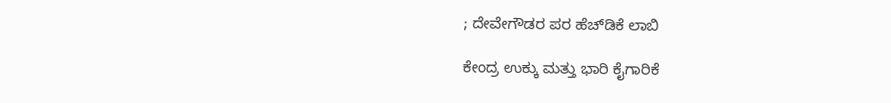; ದೇವೇಗೌಡರ ಪರ ಹೆಚ್‌ಡಿಕೆ ಲಾಬಿ

ಕೇಂದ್ರ ಉಕ್ಕು ಮತ್ತು ಭಾರಿ ಕೈಗಾರಿಕೆ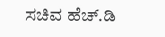ಸಚಿವ ಹೆಚ್‌.ಡಿ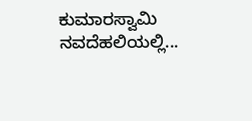ಕುಮಾರಸ್ವಾಮಿ ನವದೆಹಲಿಯಲ್ಲಿ...